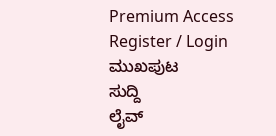Premium Access
Register / Login
ಮುಖಪುಟ
ಸುದ್ದಿ
ಲೈವ್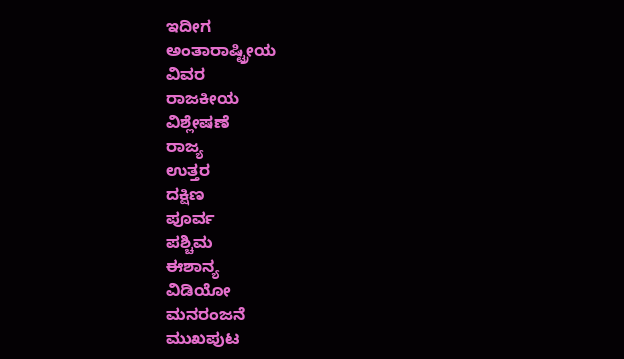ಇದೀಗ
ಅಂತಾರಾಷ್ಟ್ರೀಯ
ವಿವರ
ರಾಜಕೀಯ
ವಿಶ್ಲೇಷಣೆ
ರಾಜ್ಯ
ಉತ್ತರ
ದಕ್ಷಿಣ
ಪೂರ್ವ
ಪಶ್ಚಿಮ
ಈಶಾನ್ಯ
ವಿಡಿಯೋ
ಮನರಂಜನೆ
ಮುಖಪುಟ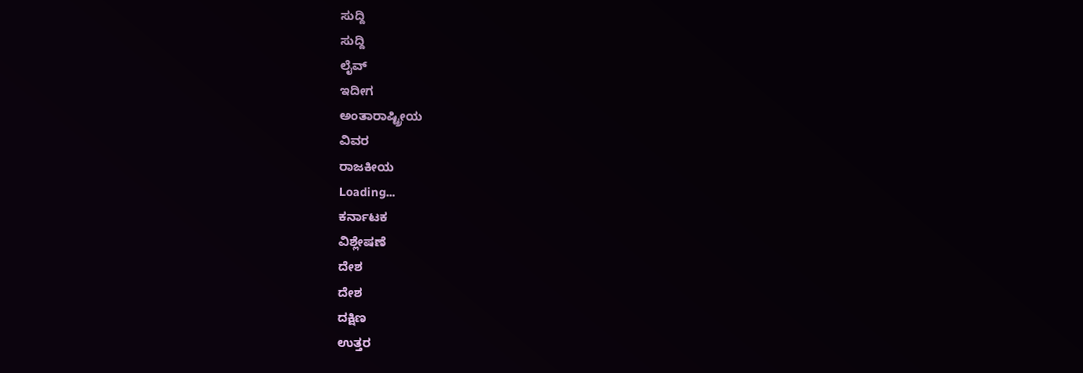ಸುದ್ದಿ
ಸುದ್ದಿ
ಲೈವ್
ಇದೀಗ
ಅಂತಾರಾಷ್ಟ್ರೀಯ
ವಿವರ
ರಾಜಕೀಯ
Loading...
ಕರ್ನಾಟಕ
ವಿಶ್ಲೇಷಣೆ
ದೇಶ
ದೇಶ
ದಕ್ಷಿಣ
ಉತ್ತರ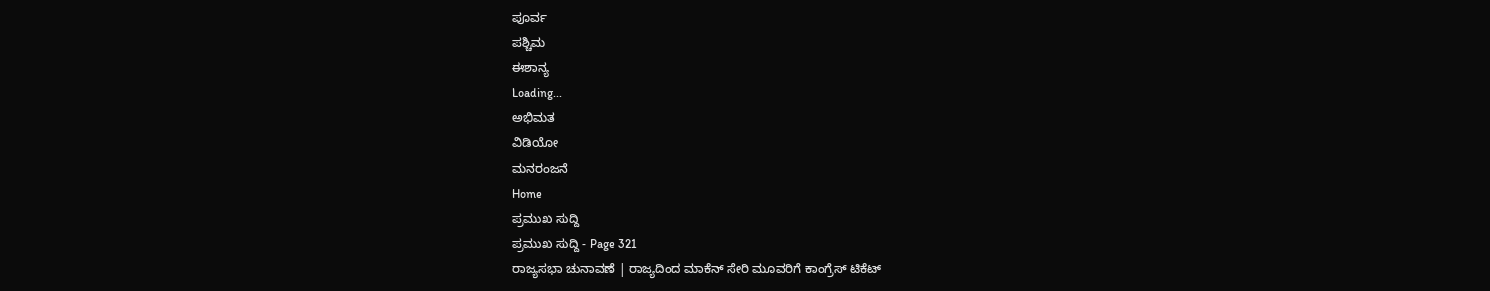ಪೂರ್ವ
ಪಶ್ಚಿಮ
ಈಶಾನ್ಯ
Loading...
ಅಭಿಮತ
ವಿಡಿಯೋ
ಮನರಂಜನೆ
Home
ಪ್ರಮುಖ ಸುದ್ದಿ
ಪ್ರಮುಖ ಸುದ್ದಿ - Page 321
ರಾಜ್ಯಸಭಾ ಚುನಾವಣೆ | ರಾಜ್ಯದಿಂದ ಮಾಕೆನ್ ಸೇರಿ ಮೂವರಿಗೆ ಕಾಂಗ್ರೆಸ್ ಟಿಕೆಟ್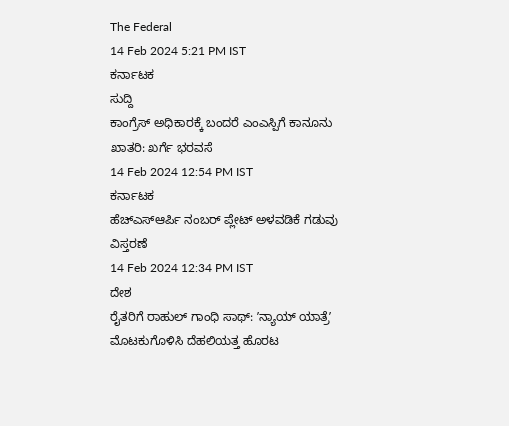The Federal
14 Feb 2024 5:21 PM IST
ಕರ್ನಾಟಕ
ಸುದ್ದಿ
ಕಾಂಗ್ರೆಸ್ ಅಧಿಕಾರಕ್ಕೆ ಬಂದರೆ ಎಂಎಸ್ಪಿಗೆ ಕಾನೂನು ಖಾತರಿ: ಖರ್ಗೆ ಭರವಸೆ
14 Feb 2024 12:54 PM IST
ಕರ್ನಾಟಕ
ಹೆಚ್ಎಸ್ಆರ್ಪಿ ನಂಬರ್ ಪ್ಲೇಟ್ ಅಳವಡಿಕೆ ಗಡುವು ವಿಸ್ತರಣೆ
14 Feb 2024 12:34 PM IST
ದೇಶ
ರೈತರಿಗೆ ರಾಹುಲ್ ಗಾಂಧಿ ಸಾಥ್: ʼನ್ಯಾಯ್ ಯಾತ್ರೆʼ ಮೊಟಕುಗೊಳಿಸಿ ದೆಹಲಿಯತ್ತ ಹೊರಟ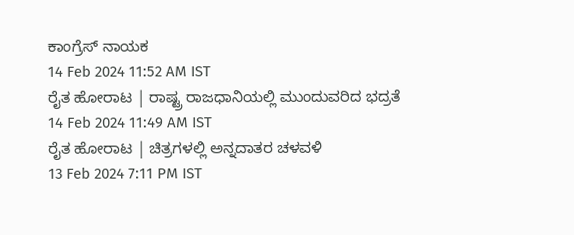ಕಾಂಗ್ರೆಸ್ ನಾಯಕ
14 Feb 2024 11:52 AM IST
ರೈತ ಹೋರಾಟ | ರಾಷ್ಟ್ರ ರಾಜಧಾನಿಯಲ್ಲಿ ಮುಂದುವರಿದ ಭದ್ರತೆ
14 Feb 2024 11:49 AM IST
ರೈತ ಹೋರಾಟ | ಚಿತ್ರಗಳಲ್ಲಿ ಅನ್ನದಾತರ ಚಳವಳಿ
13 Feb 2024 7:11 PM IST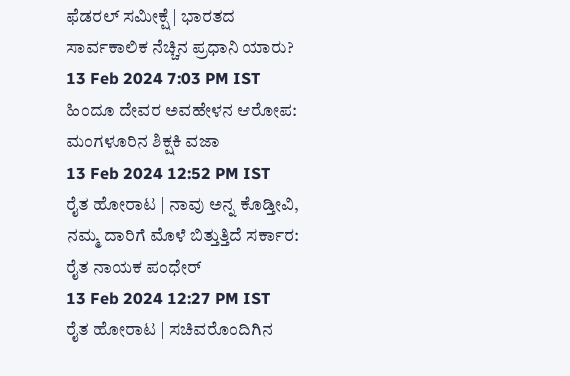ಫೆಡರಲ್ ಸಮೀಕ್ಷೆ | ಭಾರತದ ಸಾರ್ವಕಾಲಿಕ ನೆಚ್ಚಿನ ಪ್ರಧಾನಿ ಯಾರು?
13 Feb 2024 7:03 PM IST
ಹಿಂದೂ ದೇವರ ಅವಹೇಳನ ಆರೋಪ: ಮಂಗಳೂರಿನ ಶಿಕ್ಷಕಿ ವಜಾ
13 Feb 2024 12:52 PM IST
ರೈತ ಹೋರಾಟ | ನಾವು ಅನ್ನ ಕೊಡ್ತೀವಿ, ನಮ್ಮ ದಾರಿಗೆ ಮೊಳೆ ಬಿತ್ತುತ್ತಿದೆ ಸರ್ಕಾರ: ರೈತ ನಾಯಕ ಪಂಧೇರ್
13 Feb 2024 12:27 PM IST
ರೈತ ಹೋರಾಟ | ಸಚಿವರೊಂದಿಗಿನ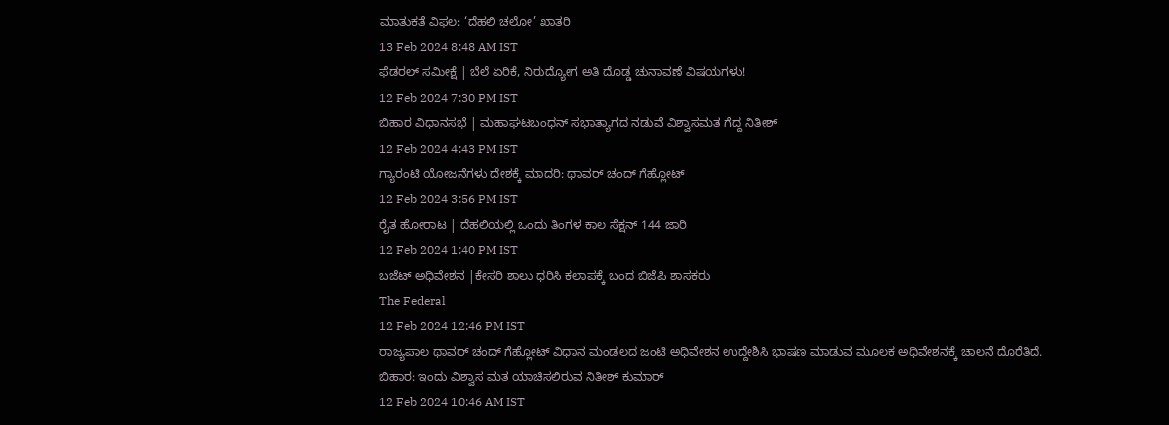ಮಾತುಕತೆ ವಿಫಲ: ‘ದೆಹಲಿ ಚಲೋ’ ಖಾತರಿ
13 Feb 2024 8:48 AM IST
ಫೆಡರಲ್ ಸಮೀಕ್ಷೆ | ಬೆಲೆ ಏರಿಕೆ, ನಿರುದ್ಯೋಗ ಅತಿ ದೊಡ್ಡ ಚುನಾವಣೆ ವಿಷಯಗಳು!
12 Feb 2024 7:30 PM IST
ಬಿಹಾರ ವಿಧಾನಸಭೆ | ಮಹಾಘಟಬಂಧನ್ ಸಭಾತ್ಯಾಗದ ನಡುವೆ ವಿಶ್ವಾಸಮತ ಗೆದ್ದ ನಿತೀಶ್
12 Feb 2024 4:43 PM IST
ಗ್ಯಾರಂಟಿ ಯೋಜನೆಗಳು ದೇಶಕ್ಕೆ ಮಾದರಿ: ಥಾವರ್ ಚಂದ್ ಗೆಹ್ಲೋಟ್
12 Feb 2024 3:56 PM IST
ರೈತ ಹೋರಾಟ | ದೆಹಲಿಯಲ್ಲಿ ಒಂದು ತಿಂಗಳ ಕಾಲ ಸೆಕ್ಷನ್ 144 ಜಾರಿ
12 Feb 2024 1:40 PM IST
ಬಜೆಟ್ ಅಧಿವೇಶನ |ಕೇಸರಿ ಶಾಲು ಧರಿಸಿ ಕಲಾಪಕ್ಕೆ ಬಂದ ಬಿಜೆಪಿ ಶಾಸಕರು
The Federal
12 Feb 2024 12:46 PM IST
ರಾಜ್ಯಪಾಲ ಥಾವರ್ ಚಂದ್ ಗೆಹ್ಲೋಟ್ ವಿಧಾನ ಮಂಡಲದ ಜಂಟಿ ಅಧಿವೇಶನ ಉದ್ದೇಶಿಸಿ ಭಾಷಣ ಮಾಡುವ ಮೂಲಕ ಅಧಿವೇಶನಕ್ಕೆ ಚಾಲನೆ ದೊರೆತಿದೆ.
ಬಿಹಾರ: ಇಂದು ವಿಶ್ವಾಸ ಮತ ಯಾಚಿಸಲಿರುವ ನಿತೀಶ್ ಕುಮಾರ್
12 Feb 2024 10:46 AM IST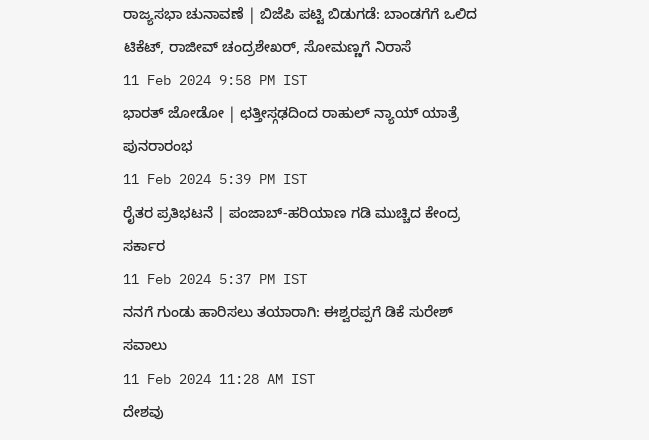ರಾಜ್ಯಸಭಾ ಚುನಾವಣೆ | ಬಿಜೆಪಿ ಪಟ್ಟಿ ಬಿಡುಗಡೆ: ಬಾಂಡಗೆಗೆ ಒಲಿದ ಟಿಕೆಟ್, ರಾಜೀವ್ ಚಂದ್ರಶೇಖರ್, ಸೋಮಣ್ಣಗೆ ನಿರಾಸೆ
11 Feb 2024 9:58 PM IST
ಭಾರತ್ ಜೋಡೋ | ಛತ್ತೀಸ್ಗಢದಿಂದ ರಾಹುಲ್ ನ್ಯಾಯ್ ಯಾತ್ರೆ ಪುನರಾರಂಭ
11 Feb 2024 5:39 PM IST
ರೈತರ ಪ್ರತಿಭಟನೆ | ಪಂಜಾಬ್-ಹರಿಯಾಣ ಗಡಿ ಮುಚ್ಚಿದ ಕೇಂದ್ರ ಸರ್ಕಾರ
11 Feb 2024 5:37 PM IST
ನನಗೆ ಗುಂಡು ಹಾರಿಸಲು ತಯಾರಾಗಿ: ಈಶ್ವರಪ್ಪಗೆ ಡಿಕೆ ಸುರೇಶ್ ಸವಾಲು
11 Feb 2024 11:28 AM IST
ದೇಶವು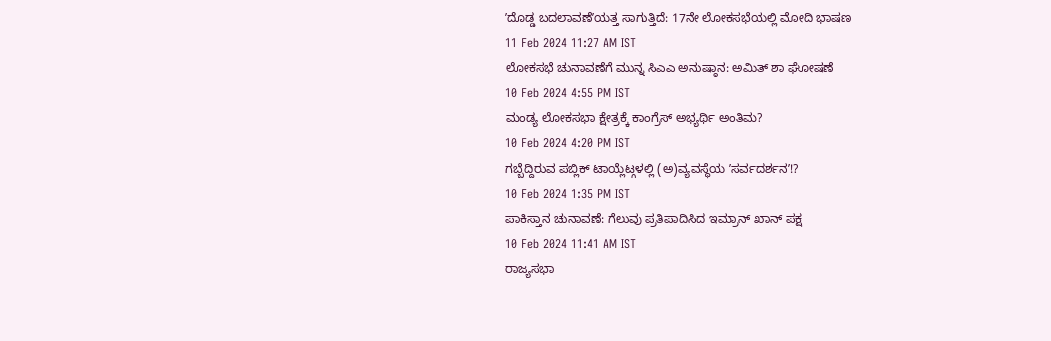ʼದೊಡ್ಡ ಬದಲಾವಣೆʼಯತ್ತ ಸಾಗುತ್ತಿದೆ: 17ನೇ ಲೋಕಸಭೆಯಲ್ಲಿ ಮೋದಿ ಭಾಷಣ
11 Feb 2024 11:27 AM IST
ಲೋಕಸಭೆ ಚುನಾವಣೆಗೆ ಮುನ್ನ ಸಿಎಎ ಅನುಷ್ಠಾನ: ಅಮಿತ್ ಶಾ ಘೋಷಣೆ
10 Feb 2024 4:55 PM IST
ಮಂಡ್ಯ ಲೋಕಸಭಾ ಕ್ಷೇತ್ರಕ್ಕೆ ಕಾಂಗ್ರೆಸ್ ಅಭ್ಯರ್ಥಿ ಅಂತಿಮ?
10 Feb 2024 4:20 PM IST
ಗಬ್ಬೆದ್ದಿರುವ ಪಬ್ಲಿಕ್ ಟಾಯ್ಲೆಟ್ಗಳಲ್ಲಿ (ಅ)ವ್ಯವಸ್ಥೆಯ ʼಸರ್ವದರ್ಶನʼ!?
10 Feb 2024 1:35 PM IST
ಪಾಕಿಸ್ತಾನ ಚುನಾವಣೆ: ಗೆಲುವು ಪ್ರತಿಪಾದಿಸಿದ ಇಮ್ರಾನ್ ಖಾನ್ ಪಕ್ಷ
10 Feb 2024 11:41 AM IST
ರಾಜ್ಯಸಭಾ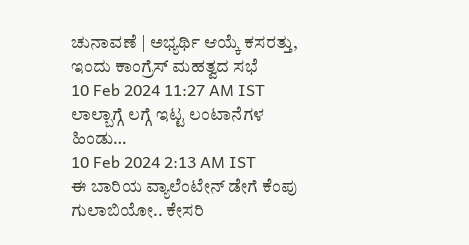ಚುನಾವಣೆ | ಅಭ್ಯರ್ಥಿ ಆಯ್ಕೆ ಕಸರತ್ತು, ಇಂದು ಕಾಂಗ್ರೆಸ್ ಮಹತ್ವದ ಸಭೆ
10 Feb 2024 11:27 AM IST
ಲಾಲ್ಬಾಗ್ಗೆ ಲಗ್ಗೆ ಇಟ್ಟ ಲಂಟಾನೆಗಳ ಹಿಂಡು…
10 Feb 2024 2:13 AM IST
ಈ ಬಾರಿಯ ವ್ಯಾಲೆಂಟೇನ್ ಡೇಗೆ ಕೆಂಪು ಗುಲಾಬಿಯೋ.. ಕೇಸರಿ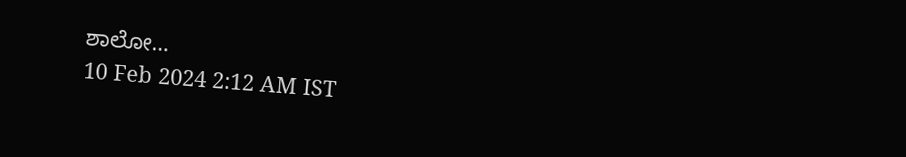ಶಾಲೋ…
10 Feb 2024 2:12 AM IST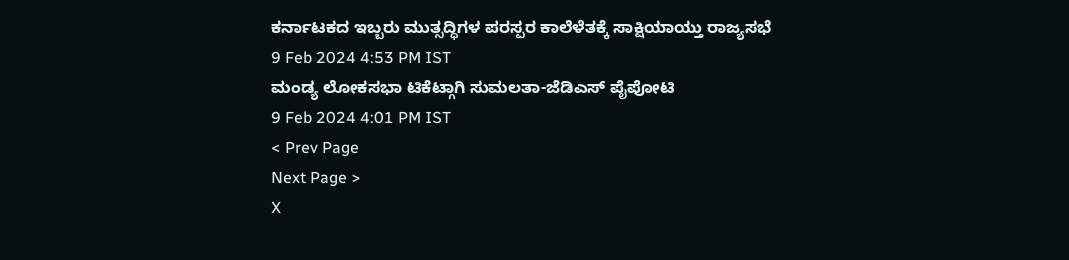ಕರ್ನಾಟಕದ ಇಬ್ಬರು ಮುತ್ಸದ್ಧಿಗಳ ಪರಸ್ಪರ ಕಾಲೆಳೆತಕ್ಕೆ ಸಾಕ್ಷಿಯಾಯ್ತು ರಾಜ್ಯಸಭೆ
9 Feb 2024 4:53 PM IST
ಮಂಡ್ಯ ಲೋಕಸಭಾ ಟಿಕೆಟ್ಗಾಗಿ ಸುಮಲತಾ-ಜೆಡಿಎಸ್ ಪೈಪೋಟಿ
9 Feb 2024 4:01 PM IST
< Prev Page
Next Page >
X